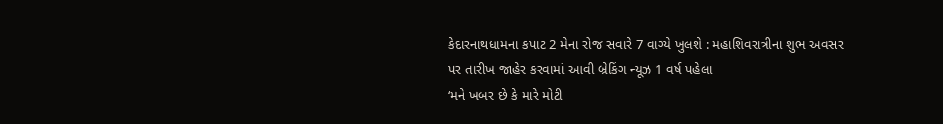કેદારનાથધામના કપાટ 2 મેના રોજ સવારે 7 વાગ્યે ખુલશે : મહાશિવરાત્રીના શુભ અવસર પર તારીખ જાહેર કરવામાં આવી બ્રેકિંગ ન્યૂઝ 1 વર્ષ પહેલા
‘મને ખબર છે કે મારે મોટી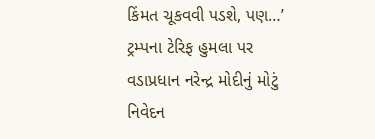કિંમત ચૂકવવી પડશે, પણ…’ ટ્રમ્પના ટેરિફ હુમલા પર વડાપ્રધાન નરેન્દ્ર મોદીનું મોટું નિવેદન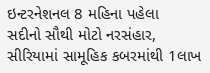ઇન્ટરનેશનલ 8 મહિના પહેલા
સદીનો સૌથી મોટો નરસંહાર, સીરિયામાં સામૂહિક કબરમાંથી 1લાખ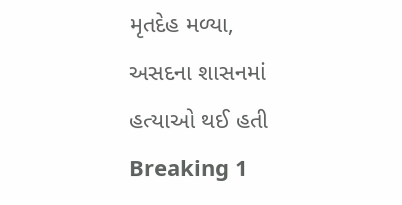મૃતદેહ મળ્યા, અસદના શાસનમાં હત્યાઓ થઈ હતી Breaking 1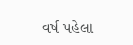વર્ષ પહેલા